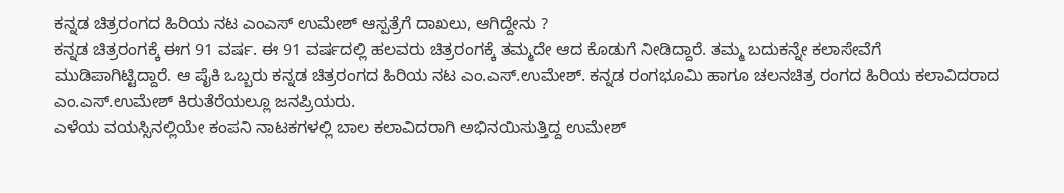ಕನ್ನಡ ಚಿತ್ರರಂಗದ ಹಿರಿಯ ನಟ ಎಂಎಸ್ ಉಮೇಶ್ ಆಸ್ಪತ್ರೆಗೆ ದಾಖಲು, ಆಗಿದ್ದೇನು ?
ಕನ್ನಡ ಚಿತ್ರರಂಗಕ್ಕೆ ಈಗ 91 ವರ್ಷ. ಈ 91 ವರ್ಷದಲ್ಲಿ ಹಲವರು ಚಿತ್ರರಂಗಕ್ಕೆ ತಮ್ಮದೇ ಆದ ಕೊಡುಗೆ ನೀಡಿದ್ದಾರೆ. ತಮ್ಮ ಬದುಕನ್ನೇ ಕಲಾಸೇವೆಗೆ ಮುಡಿಪಾಗಿಟ್ಟಿದ್ದಾರೆ. ಆ ಪೈಕಿ ಒಬ್ಬರು ಕನ್ನಡ ಚಿತ್ರರಂಗದ ಹಿರಿಯ ನಟ ಎಂ.ಎಸ್.ಉಮೇಶ್. ಕನ್ನಡ ರಂಗಭೂಮಿ ಹಾಗೂ ಚಲನಚಿತ್ರ ರಂಗದ ಹಿರಿಯ ಕಲಾವಿದರಾದ ಎಂ.ಎಸ್.ಉಮೇಶ್ ಕಿರುತೆರೆಯಲ್ಲೂ ಜನಪ್ರಿಯರು.
ಎಳೆಯ ವಯಸ್ಸಿನಲ್ಲಿಯೇ ಕಂಪನಿ ನಾಟಕಗಳಲ್ಲಿ ಬಾಲ ಕಲಾವಿದರಾಗಿ ಅಭಿನಯಿಸುತ್ತಿದ್ದ ಉಮೇಶ್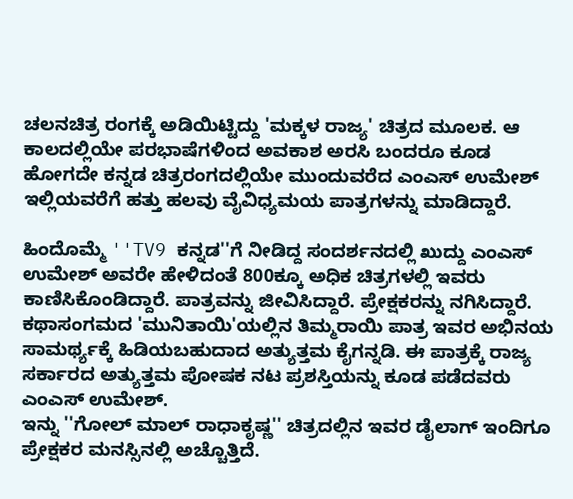ಚಲನಚಿತ್ರ ರಂಗಕ್ಕೆ ಅಡಿಯಿಟ್ಟಿದ್ದು 'ಮಕ್ಕಳ ರಾಜ್ಯ' ಚಿತ್ರದ ಮೂಲಕ. ಆ ಕಾಲದಲ್ಲಿಯೇ ಪರಭಾಷೆಗಳಿಂದ ಅವಕಾಶ ಅರಸಿ ಬಂದರೂ ಕೂಡ ಹೋಗದೇ ಕನ್ನಡ ಚಿತ್ರರಂಗದಲ್ಲಿಯೇ ಮುಂದುವರೆದ ಎಂಎಸ್ ಉಮೇಶ್ ಇಲ್ಲಿಯವರೆಗೆ ಹತ್ತು ಹಲವು ವೈವಿಧ್ಯಮಯ ಪಾತ್ರಗಳನ್ನು ಮಾಡಿದ್ದಾರೆ.

ಹಿಂದೊಮ್ಮೆ ''TV9 ಕನ್ನಡ''ಗೆ ನೀಡಿದ್ದ ಸಂದರ್ಶನದಲ್ಲಿ ಖುದ್ದು ಎಂಎಸ್ ಉಮೇಶ್ ಅವರೇ ಹೇಳಿದಂತೆ 800ಕ್ಕೂ ಅಧಿಕ ಚಿತ್ರಗಳಲ್ಲಿ ಇವರು ಕಾಣಿಸಿಕೊಂಡಿದ್ದಾರೆ. ಪಾತ್ರವನ್ನು ಜೀವಿಸಿದ್ದಾರೆ. ಪ್ರೇಕ್ಷಕರನ್ನು ನಗಿಸಿದ್ದಾರೆ. ಕಥಾಸಂಗಮದ 'ಮುನಿತಾಯಿ'ಯಲ್ಲಿನ ತಿಮ್ಮರಾಯಿ ಪಾತ್ರ ಇವರ ಅಭಿನಯ ಸಾಮರ್ಥ್ಯಕ್ಕೆ ಹಿಡಿಯಬಹುದಾದ ಅತ್ಯುತ್ತಮ ಕೈಗನ್ನಡಿ. ಈ ಪಾತ್ರಕ್ಕೆ ರಾಜ್ಯ ಸರ್ಕಾರದ ಅತ್ಯುತ್ತಮ ಪೋಷಕ ನಟ ಪ್ರಶಸ್ತಿಯನ್ನು ಕೂಡ ಪಡೆದವರು ಎಂಎಸ್ ಉಮೇಶ್.
ಇನ್ನು ''ಗೋಲ್ ಮಾಲ್ ರಾಧಾಕೃಷ್ಣ'' ಚಿತ್ರದಲ್ಲಿನ ಇವರ ಡೈಲಾಗ್ ಇಂದಿಗೂ ಪ್ರೇಕ್ಷಕರ ಮನಸ್ಸಿನಲ್ಲಿ ಅಚ್ಚೊತ್ತಿದೆ.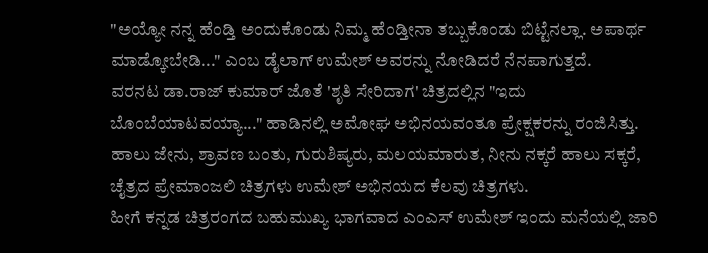"ಅಯ್ಯೋ ನನ್ನ ಹೆಂಡ್ತಿ ಅಂದುಕೊಂಡು ನಿಮ್ಮ ಹೆಂಡ್ತೀನಾ ತಬ್ಬುಕೊಂಡು ಬಿಟ್ಟೆನಲ್ಲಾ. ಅಪಾರ್ಥ ಮಾಡ್ಕೋಬೇಡಿ..." ಎಂಬ ಡೈಲಾಗ್ ಉಮೇಶ್ ಅವರನ್ನು ನೋಡಿದರೆ ನೆನಪಾಗುತ್ತದೆ.
ವರನಟ ಡಾ.ರಾಜ್ ಕುಮಾರ್ ಜೊತೆ 'ಶೃತಿ ಸೇರಿದಾಗ' ಚಿತ್ರದಲ್ಲಿನ "ಇದು ಬೊಂಬೆಯಾಟವಯ್ಯಾ..." ಹಾಡಿನಲ್ಲಿ ಅಮೋಘ ಅಭಿನಯವಂತೂ ಪ್ರೇಕ್ಷಕರನ್ನು ರಂಜಿಸಿತ್ತು. ಹಾಲು ಜೇನು, ಶ್ರಾವಣ ಬಂತು, ಗುರುಶಿಷ್ಯರು, ಮಲಯಮಾರುತ, ನೀನು ನಕ್ಕರೆ ಹಾಲು ಸಕ್ಕರೆ, ಚೈತ್ರದ ಪ್ರೇಮಾಂಜಲಿ ಚಿತ್ರಗಳು ಉಮೇಶ್ ಅಭಿನಯದ ಕೆಲವು ಚಿತ್ರಗಳು.
ಹೀಗೆ ಕನ್ನಡ ಚಿತ್ರರಂಗದ ಬಹುಮುಖ್ಯ ಭಾಗವಾದ ಎಂಎಸ್ ಉಮೇಶ್ ಇಂದು ಮನೆಯಲ್ಲಿ ಜಾರಿ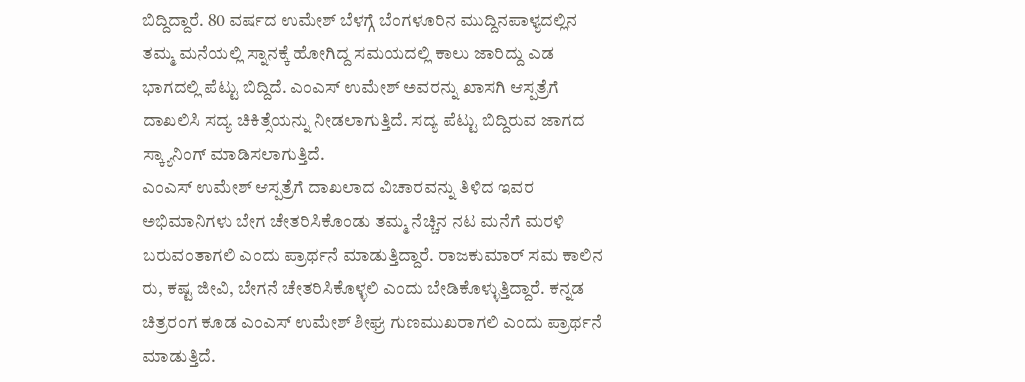ಬಿದ್ದಿದ್ದಾರೆ. 80 ವರ್ಷದ ಉಮೇಶ್ ಬೆಳಗ್ಗೆ ಬೆಂಗಳೂರಿನ ಮುದ್ದಿನಪಾಳ್ಯದಲ್ಲಿನ ತಮ್ಮ ಮನೆಯಲ್ಲಿ ಸ್ನಾನಕ್ಕೆ ಹೋಗಿದ್ದ ಸಮಯದಲ್ಲಿ ಕಾಲು ಜಾರಿದ್ದು ಎಡ ಭಾಗದಲ್ಲಿ ಪೆಟ್ಟು ಬಿದ್ದಿದೆ. ಎಂಎಸ್ ಉಮೇಶ್ ಅವರನ್ನು ಖಾಸಗಿ ಆಸ್ಪತ್ರೆಗೆ ದಾಖಲಿಸಿ ಸದ್ಯ ಚಿಕಿತ್ಸೆಯನ್ನು ನೀಡಲಾಗುತ್ತಿದೆ. ಸದ್ಯ ಪೆಟ್ಟು ಬಿದ್ದಿರುವ ಜಾಗದ ಸ್ಕ್ಯಾನಿಂಗ್ ಮಾಡಿಸಲಾಗುತ್ತಿದೆ.
ಎಂಎಸ್ ಉಮೇಶ್ ಆಸ್ಪತ್ರೆಗೆ ದಾಖಲಾದ ವಿಚಾರವನ್ನು ತಿಳಿದ ಇವರ ಅಭಿಮಾನಿಗಳು ಬೇಗ ಚೇತರಿಸಿಕೊಂಡು ತಮ್ಮ ನೆಚ್ಚಿನ ನಟ ಮನೆಗೆ ಮರಳಿ ಬರುವಂತಾಗಲಿ ಎಂದು ಪ್ರಾರ್ಥನೆ ಮಾಡುತ್ತಿದ್ದಾರೆ. ರಾಜಕುಮಾರ್ ಸಮ ಕಾಲಿನ ರು, ಕಷ್ಟ ಜೀವಿ, ಬೇಗನೆ ಚೇತರಿಸಿಕೊಳ್ಳಲಿ ಎಂದು ಬೇಡಿಕೊಳ್ಳುತ್ತಿದ್ದಾರೆ. ಕನ್ನಡ ಚಿತ್ರರಂಗ ಕೂಡ ಎಂಎಸ್ ಉಮೇಶ್ ಶೀಘ್ರ ಗುಣಮುಖರಾಗಲಿ ಎಂದು ಪ್ರಾರ್ಥನೆ ಮಾಡುತ್ತಿದೆ.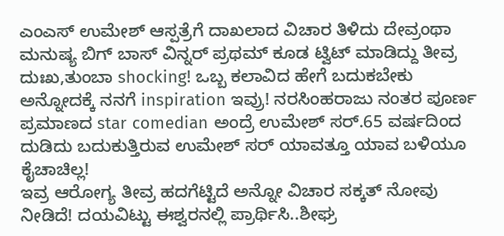ಎಂಎಸ್ ಉಮೇಶ್ ಆಸ್ಪತ್ರೆಗೆ ದಾಖಲಾದ ವಿಚಾರ ತಿಳಿದು ದೇವ್ರಂಥಾ ಮನುಷ್ಯ ಬಿಗ್ ಬಾಸ್ ವಿನ್ನರ್ ಪ್ರಥಮ್ ಕೂಡ ಟ್ವಿಟ್ ಮಾಡಿದ್ದು ತೀವ್ರ ದುಃಖ,ತುಂಬಾ shocking! ಒಬ್ಬ ಕಲಾವಿದ ಹೇಗೆ ಬದುಕಬೇಕು ಅನ್ನೋದಕ್ಕೆ ನನಗೆ inspiration ಇವ್ರು! ನರಸಿಂಹರಾಜು ನಂತರ ಪೂರ್ಣ ಪ್ರಮಾಣದ star comedian ಅಂದ್ರೆ ಉಮೇಶ್ ಸರ್.65 ವರ್ಷದಿಂದ ದುಡಿದು ಬದುಕುತ್ತಿರುವ ಉಮೇಶ್ ಸರ್ ಯಾವತ್ತೂ ಯಾವ ಬಳಿಯೂ ಕೈಚಾಚಿಲ್ಲ!
ಇವ್ರ ಆರೋಗ್ಯ ತೀವ್ರ ಹದಗೆಟ್ಟಿದೆ ಅನ್ನೋ ವಿಚಾರ ಸಕ್ಕತ್ ನೋವು ನೀಡಿದೆ! ದಯವಿಟ್ಟು ಈಶ್ವರನಲ್ಲಿ ಪ್ರಾರ್ಥಿಸಿ..ಶೀಘ್ರ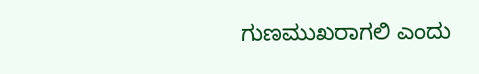ಗುಣಮುಖರಾಗಲಿ ಎಂದು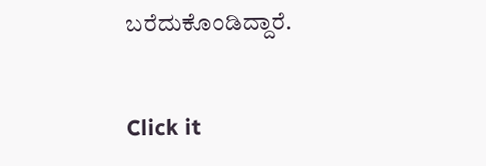ಬರೆದುಕೊಂಡಿದ್ದಾರೆ.


Click it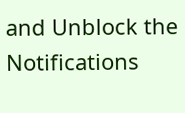and Unblock the Notifications